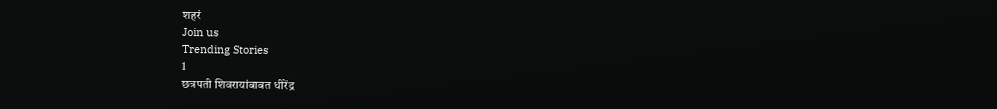शहरं
Join us
Trending Stories
1
छत्रपती शिवरायांबाबत धीरेंद्र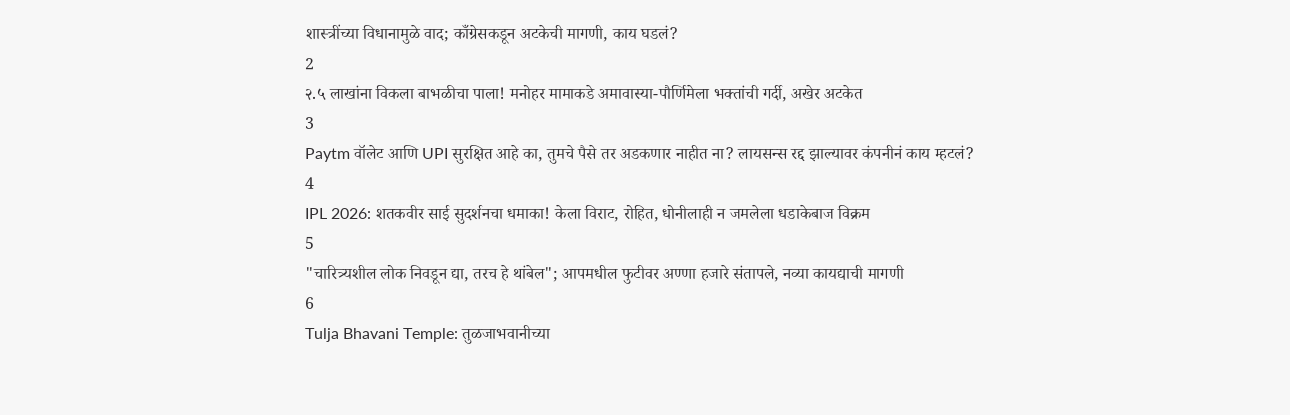शास्त्रींच्या विधानामुळे वाद; काँग्रेसकडून अटकेची मागणी, काय घडलं?
2
२.५ लाखांना विकला बाभळीचा पाला! मनोहर मामाकडे अमावास्या-पौर्णिमेला भक्तांची गर्दी, अखेर अटकेत
3
Paytm वॉलेट आणि UPI सुरक्षित आहे का, तुमचे पैसे तर अडकणार नाहीत ना? लायसन्स रद्द झाल्यावर कंपनीनं काय म्हटलं?
4
IPL 2026: शतकवीर साई सुदर्शनचा धमाका! केला विराट, रोहित, धोनीलाही न जमलेला धडाकेबाज विक्रम
5
"चारित्र्यशील लोक निवडून द्या, तरच हे थांबेल"; आपमधील फुटीवर अण्णा हजारे संतापले, नव्या कायद्याची मागणी
6
Tulja Bhavani Temple: तुळजाभवानीच्या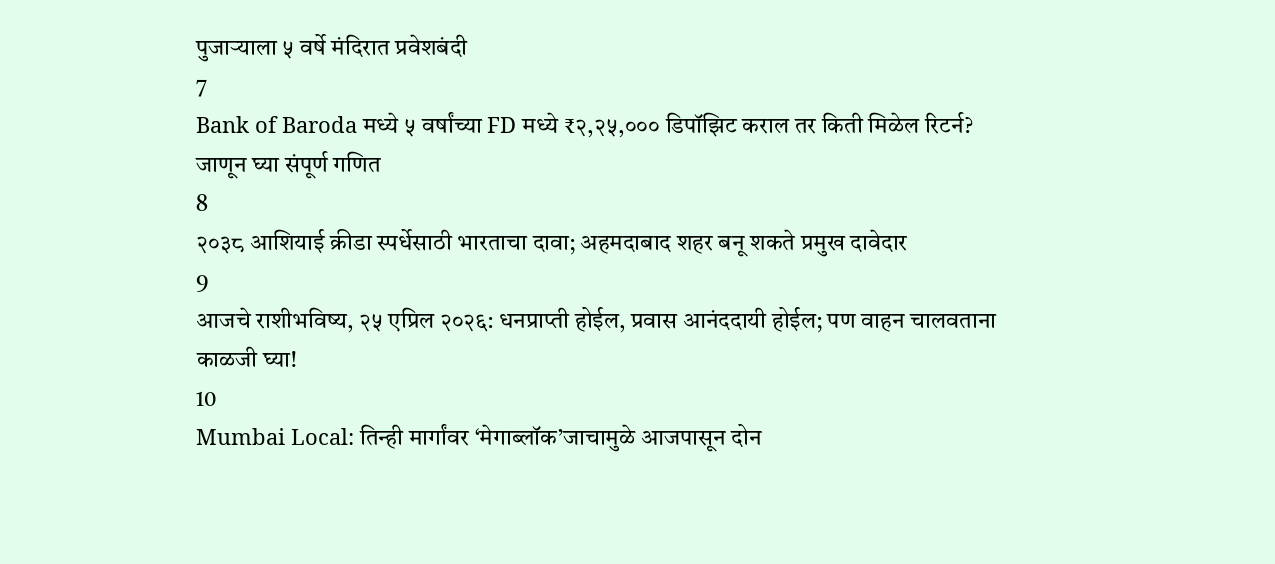पुजाऱ्याला ५ वर्षे मंदिरात प्रवेशबंदी
7
Bank of Baroda मध्ये ५ वर्षांच्या FD मध्ये ₹२,२५,००० डिपॉझिट कराल तर किती मिळेल रिटर्न? जाणून घ्या संपूर्ण गणित
8
२०३८ आशियाई क्रीडा स्पर्धेसाठी भारताचा दावा; अहमदाबाद शहर बनू शकते प्रमुख दावेदार
9
आजचे राशीभविष्य, २५ एप्रिल २०२६: धनप्राप्ती होईल, प्रवास आनंददायी होईल; पण वाहन चालवताना काळजी घ्या!
10
Mumbai Local: तिन्ही मार्गांवर ‘मेगाब्लॉक’जाचामुळे आजपासून दोन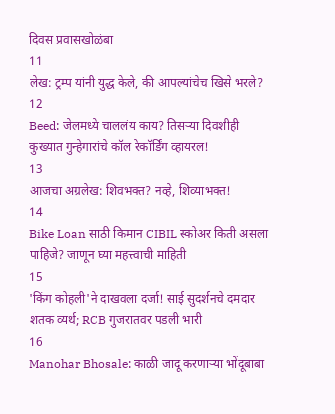दिवस प्रवासखोळंबा
11
लेख: ट्रम्प यांनी युद्ध केले, की आपल्यांचेच खिसे भरले?
12
Beed: जेलमध्ये चाललंय काय? तिसऱ्या दिवशीही कुख्यात गुन्हेगारांचे कॉल रेकॉर्डिंग व्हायरल!
13
आजचा अग्रलेख: शिवभक्त? नव्हे, शिव्याभक्त!
14
Bike Loan साठी किमान CIBIL स्कोअर किती असला पाहिजे? जाणून घ्या महत्त्वाची माहिती
15
'किंग कोहली'ने दाखवला दर्जा! साई सुदर्शनचे दमदार शतक व्यर्थ; RCB गुजरातवर पडली भारी
16
Manohar Bhosale: काळी जादू करणाऱ्या भोंदूबाबा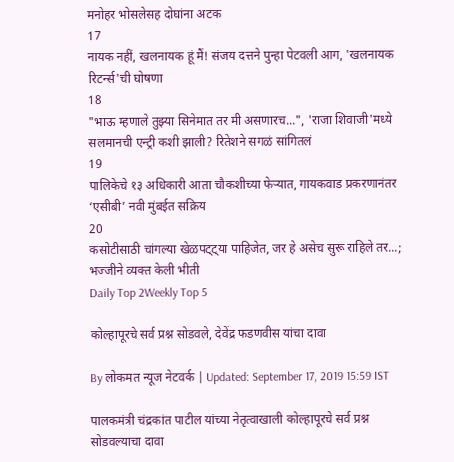मनोहर भोसलेसह दोघांना अटक
17
नायक नहीं, खलनायक हूं मैं! संजय दत्तने पुन्हा पेटवली आग, 'खलनायक रिटर्न्स'ची घोषणा
18
"भाऊ म्हणाले तुझ्या सिनेमात तर मी असणारच...", 'राजा शिवाजी'मध्ये सलमानची एन्ट्री कशी झाली? रितेशने सगळं सांगितलं
19
पालिकेचे १३ अधिकारी आता चौकशीच्या फेऱ्यात, गायकवाड प्रकरणानंतर ‘एसीबी’ नवी मुंबईत सक्रिय
20
कसोटीसाठी चांगल्या खेळपट्ट्या पाहिजेत, जर हे असेच सुरू राहिले तर...; भज्जीने व्यक्त केली भीती
Daily Top 2Weekly Top 5

कोल्हापूरचे सर्व प्रश्न सोडवले, देवेंद्र फडणवीस यांचा दावा

By लोकमत न्यूज नेटवर्क | Updated: September 17, 2019 15:59 IST

पालकमंत्री चंद्रकांत पाटील यांच्या नेतृत्वाखाली कोल्हापूरचे सर्व प्रश्न सोडवल्याचा दावा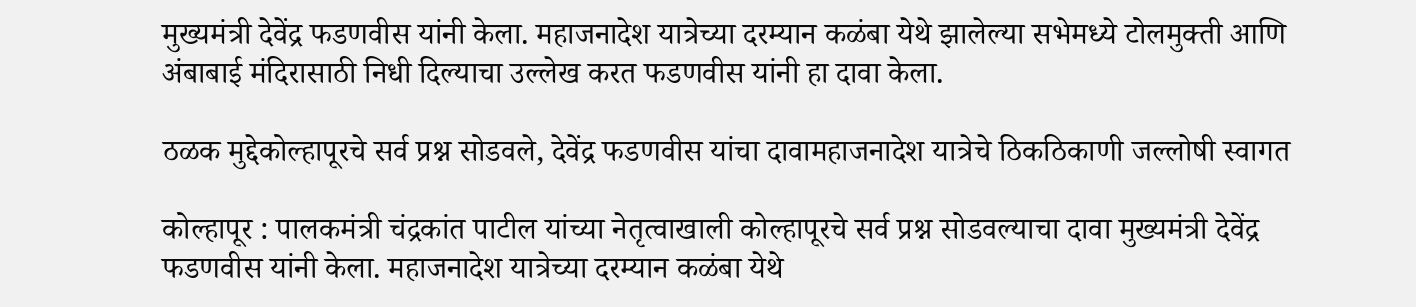मुख्यमंत्री देवेंद्र फडणवीस यांनी केला. महाजनादेश यात्रेच्या दरम्यान कळंबा येथे झालेल्या सभेमध्ये टोलमुक्ती आणि अंबाबाई मंदिरासाठी निधी दिल्याचा उल्लेख करत फडणवीस यांनी हा दावा केला.

ठळक मुद्देकोल्हापूरचे सर्व प्रश्न सोडवले, देवेंद्र फडणवीस यांचा दावामहाजनादेश यात्रेचे ठिकठिकाणी जल्लोषी स्वागत

कोल्हापूर : पालकमंत्री चंद्रकांत पाटील यांच्या नेतृत्वाखाली कोल्हापूरचे सर्व प्रश्न सोडवल्याचा दावा मुख्यमंत्री देवेंद्र फडणवीस यांनी केला. महाजनादेश यात्रेच्या दरम्यान कळंबा येथे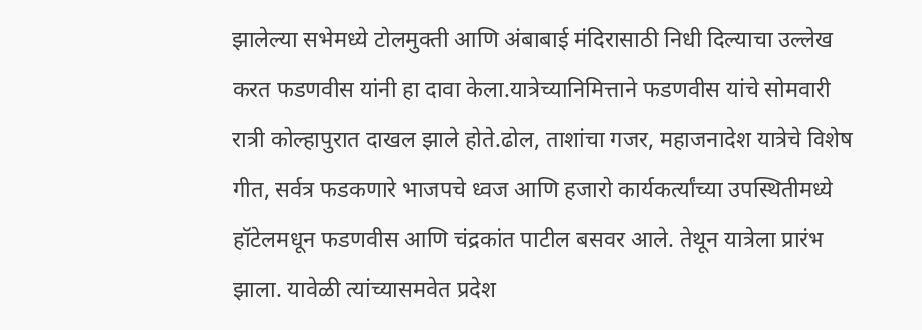झालेल्या सभेमध्ये टोलमुक्ती आणि अंबाबाई मंदिरासाठी निधी दिल्याचा उल्लेख करत फडणवीस यांनी हा दावा केला.यात्रेच्यानिमित्ताने फडणवीस यांचे सोमवारी रात्री कोल्हापुरात दाखल झाले होते.ढोल, ताशांचा गजर, महाजनादेश यात्रेचे विशेष गीत, सर्वत्र फडकणारे भाजपचे ध्वज आणि हजारो कार्यकर्त्यांच्या उपस्थितीमध्ये हॉटेलमधून फडणवीस आणि चंद्रकांत पाटील बसवर आले. तेथून यात्रेला प्रारंभ झाला. यावेळी त्यांच्यासमवेत प्रदेश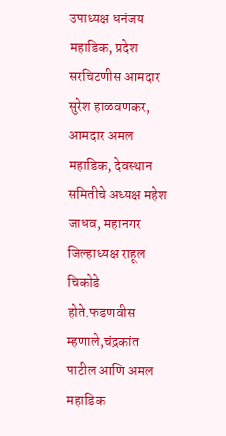उपाध्यक्ष धनंजय महाडिक, प्रदेश सरचिटणीस आमदार सुरेश हाळवणकर, आमदार अमल महाडिक, देवस्थान समितीचे अध्यक्ष महेश जाधव, महानगर जिल्हाध्यक्ष राहूल चिकोडे होते.फडणवीस म्हणाले,चंद्रकांत पाटील आणि अमल महाडिक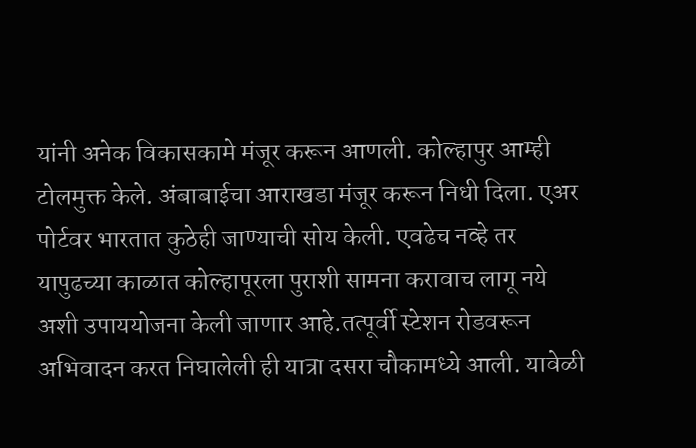यांनी अनेक विकासकामे मंजूर करून आणली. कोल्हापुर आम्ही टोलमुक्त केले. अंबाबाईचा आराखडा मंजूर करून निधी दिला. एअर पोर्टवर भारतात कुठेही जाण्याची सोय केली. एवढेच नव्हे तर यापुढच्या काळात कोल्हापूरला पुराशी सामना करावाच लागू नये अशी उपाययोजना केली जाणार आहे.तत्पूर्वी स्टेशन रोडवरून अभिवादन करत निघालेली ही यात्रा दसरा चौकामध्ये आली. यावेळी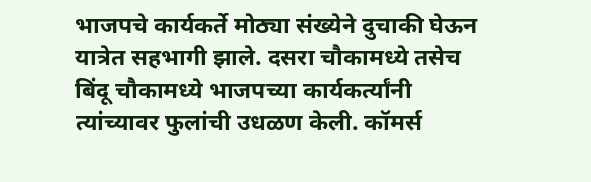भाजपचे कार्यकर्ते मोठ्या संख्येने दुचाकी घेऊन यात्रेत सहभागी झाले. दसरा चौकामध्ये तसेच बिंदू चौकामध्ये भाजपच्या कार्यकर्त्यांनी त्यांच्यावर फुलांची उधळण केली. कॉमर्स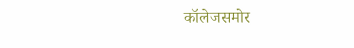कॉलेजसमोर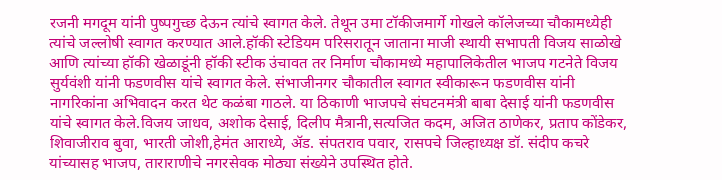रजनी मगदूम यांनी पुष्पगुच्छ देऊन त्यांचे स्वागत केले. तेथून उमा टॉकीजमार्गे गोखले कॉलेजच्या चौकामध्येही त्यांचे जल्लोषी स्वागत करण्यात आले.हॉकी स्टेडियम परिसरातून जाताना माजी स्थायी सभापती विजय साळोखे आणि त्यांच्या हॉकी खेळाडूंनी हॉकी स्टीक उंचावत तर निर्माण चौकामध्ये महापालिकेतील भाजप गटनेते विजय सुर्यवंशी यांनी फडणवीस यांचे स्वागत केले. संभाजीनगर चौकातील स्वागत स्वीकारून फडणवीस यांनी नागरिकांना अभिवादन करत थेट कळंबा गाठले. या ठिकाणी भाजपचे संघटनमंत्री बाबा देसाई यांनी फडणवीस यांचे स्वागत केले.विजय जाधव, अशोक देसाई, दिलीप मैत्रानी,सत्यजित कदम, अजित ठाणेकर, प्रताप कोंडेकर, शिवाजीराव बुवा, भारती जोशी,हेमंत आराध्ये, अ‍ॅड. संपतराव पवार, रासपचे जिल्हाध्यक्ष डॉ. संदीप कचरे यांच्यासह भाजप, ताराराणीचे नगरसेवक मोठ्या संख्येने उपस्थित होते.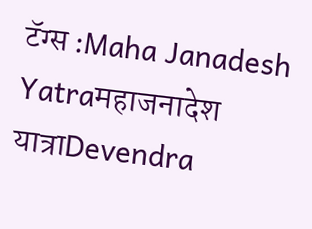टॅग्स :Maha Janadesh Yatraमहाजनादेश यात्राDevendra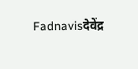Fadnavisदेवेंद्र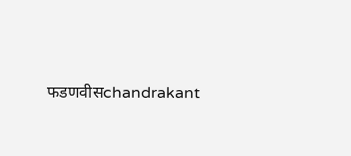फडणवीसchandrakant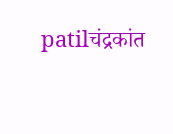patilचंद्रकांत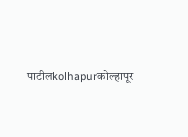पाटीलkolhapurकोल्हापूर